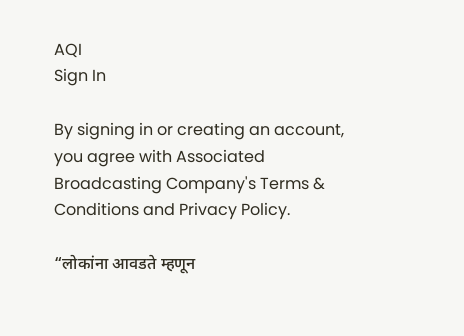AQI
Sign In

By signing in or creating an account, you agree with Associated Broadcasting Company's Terms & Conditions and Privacy Policy.

“लोकांना आवडते म्हणून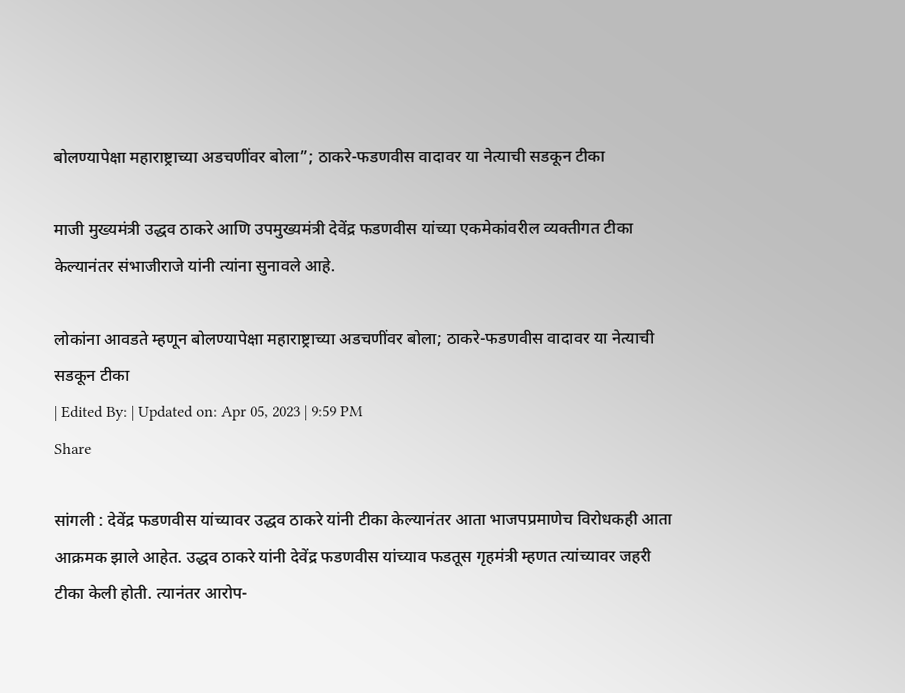बोलण्यापेक्षा महाराष्ट्राच्या अडचणींवर बोला”; ठाकरे-फडणवीस वादावर या नेत्याची सडकून टीका

माजी मुख्यमंत्री उद्धव ठाकरे आणि उपमुख्यमंत्री देवेंद्र फडणवीस यांच्या एकमेकांवरील व्यक्तीगत टीका केल्यानंतर संभाजीराजे यांनी त्यांना सुनावले आहे.

लोकांना आवडते म्हणून बोलण्यापेक्षा महाराष्ट्राच्या अडचणींवर बोला; ठाकरे-फडणवीस वादावर या नेत्याची सडकून टीका
| Edited By: | Updated on: Apr 05, 2023 | 9:59 PM
Share

सांगली : देवेंद्र फडणवीस यांच्यावर उद्धव ठाकरे यांनी टीका केल्यानंतर आता भाजपप्रमाणेच विरोधकही आता आक्रमक झाले आहेत. उद्धव ठाकरे यांनी देवेंद्र फडणवीस यांच्याव फडतूस गृहमंत्री म्हणत त्यांच्यावर जहरी टीका केली होती. त्यानंतर आरोप-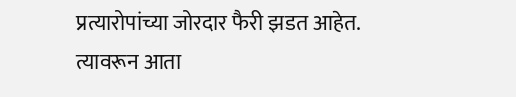प्रत्यारोपांच्या जोरदार फैरी झडत आहेत. त्यावरून आता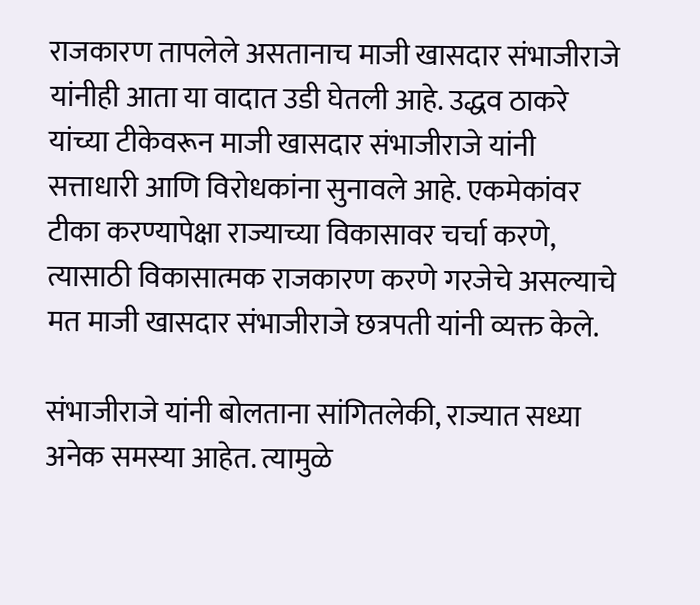राजकारण तापलेले असतानाच माजी खासदार संभाजीराजे यांनीही आता या वादात उडी घेतली आहे. उद्धव ठाकरे यांच्या टीकेवरून माजी खासदार संभाजीराजे यांनी सत्ताधारी आणि विरोधकांना सुनावले आहे. एकमेकांवर टीका करण्यापेक्षा राज्याच्या विकासावर चर्चा करणे, त्यासाठी विकासात्मक राजकारण करणे गरजेचे असल्याचे मत माजी खासदार संभाजीराजे छत्रपती यांनी व्यक्त केले.

संभाजीराजे यांनी बोलताना सांगितलेकी, राज्यात सध्या अनेक समस्या आहेत. त्यामुळे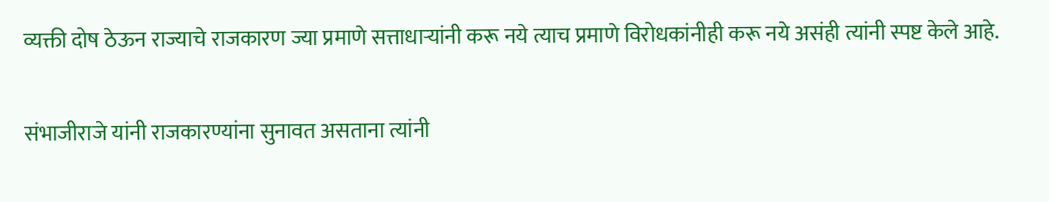व्यक्ती दोष ठेऊन राज्याचे राजकारण ज्या प्रमाणे सत्ताधाऱ्यांनी करू नये त्याच प्रमाणे विरोधकांनीही करू नये असंही त्यांनी स्पष्ट केले आहे.

संभाजीराजे यांनी राजकारण्यांना सुनावत असताना त्यांनी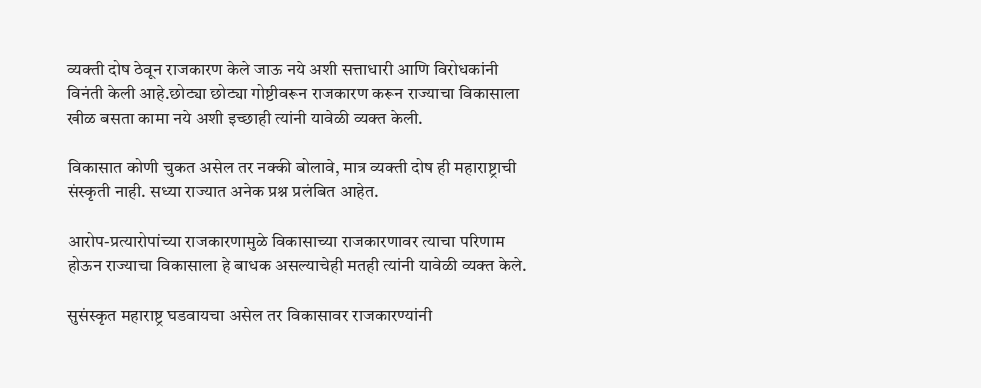व्यक्ती दोष ठेवून राजकारण केले जाऊ नये अशी सत्ताधारी आणि विरोधकांनी विनंती केली आहे.छोट्या छोट्या गोष्टीवरून राजकारण करून राज्याचा विकासाला खीळ बसता कामा नये अशी इच्छाही त्यांनी यावेळी व्यक्त केली.

विकासात कोणी चुकत असेल तर नक्की बोलावे, मात्र व्यक्ती दोष ही महाराष्ट्राची संस्कृती नाही. सध्या राज्यात अनेक प्रश्न प्रलंबित आहेत.

आरोप-प्रत्यारोपांच्या राजकारणामुळे विकासाच्या राजकारणावर त्याचा परिणाम होऊन राज्याचा विकासाला हे बाधक असल्याचेही मतही त्यांनी यावेळी व्यक्त केले.

सुसंस्कृत महाराष्ट्र घडवायचा असेल तर विकासावर राजकारण्यांनी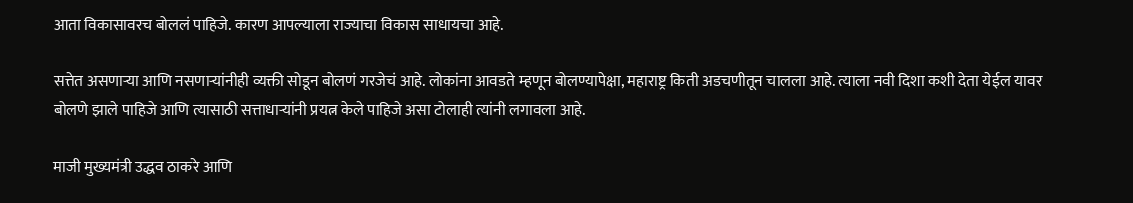आता विकासावरच बोललं पाहिजे. कारण आपल्याला राज्याचा विकास साधायचा आहे.

सत्तेत असणाऱ्या आणि नसणाऱ्यांनीही व्यक्ती सोडून बोलणं गरजेचं आहे. लोकांना आवडते म्हणून बोलण्यापेक्षा, महाराष्ट्र किती अडचणीतून चालला आहे. त्याला नवी दिशा कशी देता येईल यावर बोलणे झाले पाहिजे आणि त्यासाठी सत्ताधाऱ्यांनी प्रयत्न केले पाहिजे असा टोलाही त्यांनी लगावला आहे.

माजी मुख्यमंत्री उद्धव ठाकरे आणि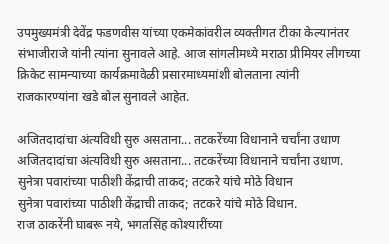उपमुख्यमंत्री देवेंद्र फडणवीस यांच्या एकमेकांवरील व्यक्तीगत टीका केल्यानंतर संभाजीराजे यांनी त्यांना सुनावले आहे. आज सांगलीमध्ये मराठा प्रीमियर लीगच्या क्रिकेट सामन्याच्या कार्यक्रमावेळी प्रसारमाध्यमांशी बोलताना त्यांनी राजकारण्यांना खडे बोल सुनावले आहेत.

अजितदादांचा अंत्यविधी सुरु असताना... तटकरेंच्या विधानाने चर्चांना उधाण
अजितदादांचा अंत्यविधी सुरु असताना... तटकरेंच्या विधानाने चर्चांना उधाण.
सुनेत्रा पवारांच्या पाठीशी केंद्राची ताकद; तटकरे यांचे मोठे विधान
सुनेत्रा पवारांच्या पाठीशी केंद्राची ताकद; तटकरे यांचे मोठे विधान.
राज ठाकरेंनी घाबरू नये, भगतसिंह कोश्यारींच्या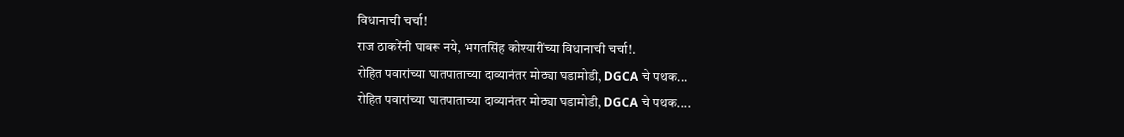विधानाची चर्चा!
राज ठाकरेंनी घाबरू नये, भगतसिंह कोश्यारींच्या विधानाची चर्चा!.
रोहित पवारांच्या घातपाताच्या दाव्यानंतर मोठ्या घडामोडी, DGCA चे पथक...
रोहित पवारांच्या घातपाताच्या दाव्यानंतर मोठ्या घडामोडी, DGCA चे पथक....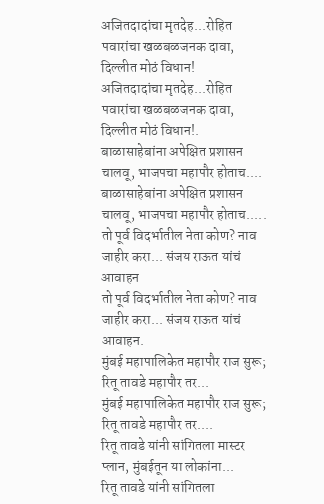अजितदादांचा मृतदेह...रोहित पवारांचा खळबळजनक दावा, दिल्लीत मोठं विधान!
अजितदादांचा मृतदेह...रोहित पवारांचा खळबळजनक दावा, दिल्लीत मोठं विधान!.
बाळासाहेबांना अपेक्षित प्रशासन चालवू, भाजपचा महापौर होताच....
बाळासाहेबांना अपेक्षित प्रशासन चालवू, भाजपचा महापौर होताच.....
तो पूर्व विदर्भातील नेता कोण? नाव जाहीर करा... संजय राऊत यांचं आवाहन
तो पूर्व विदर्भातील नेता कोण? नाव जाहीर करा... संजय राऊत यांचं आवाहन.
मुंबई महापालिकेत महापौर राज सुरू; रितू तावडे महापौर तर...
मुंबई महापालिकेत महापौर राज सुरू; रितू तावडे महापौर तर....
रितू तावडे यांनी सांगितला मास्टर प्लान, मुंबईतून या लोकांना...
रितू तावडे यांनी सांगितला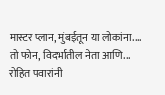मास्टर प्लान, मुंबईतून या लोकांना....
तो फोन, विदर्भातील नेता आणि... रोहित पवारांनी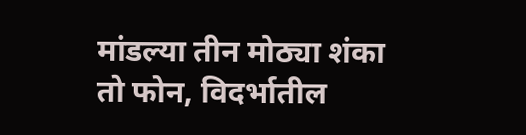मांडल्या तीन मोठ्या शंका
तो फोन, विदर्भातील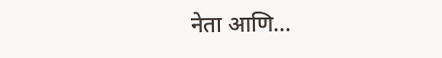नेता आणि...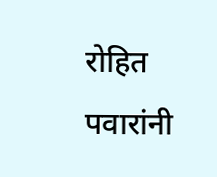रोहित पवारांनी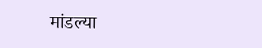मांडल्या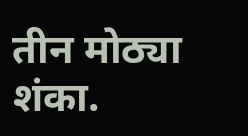तीन मोठ्या शंका.